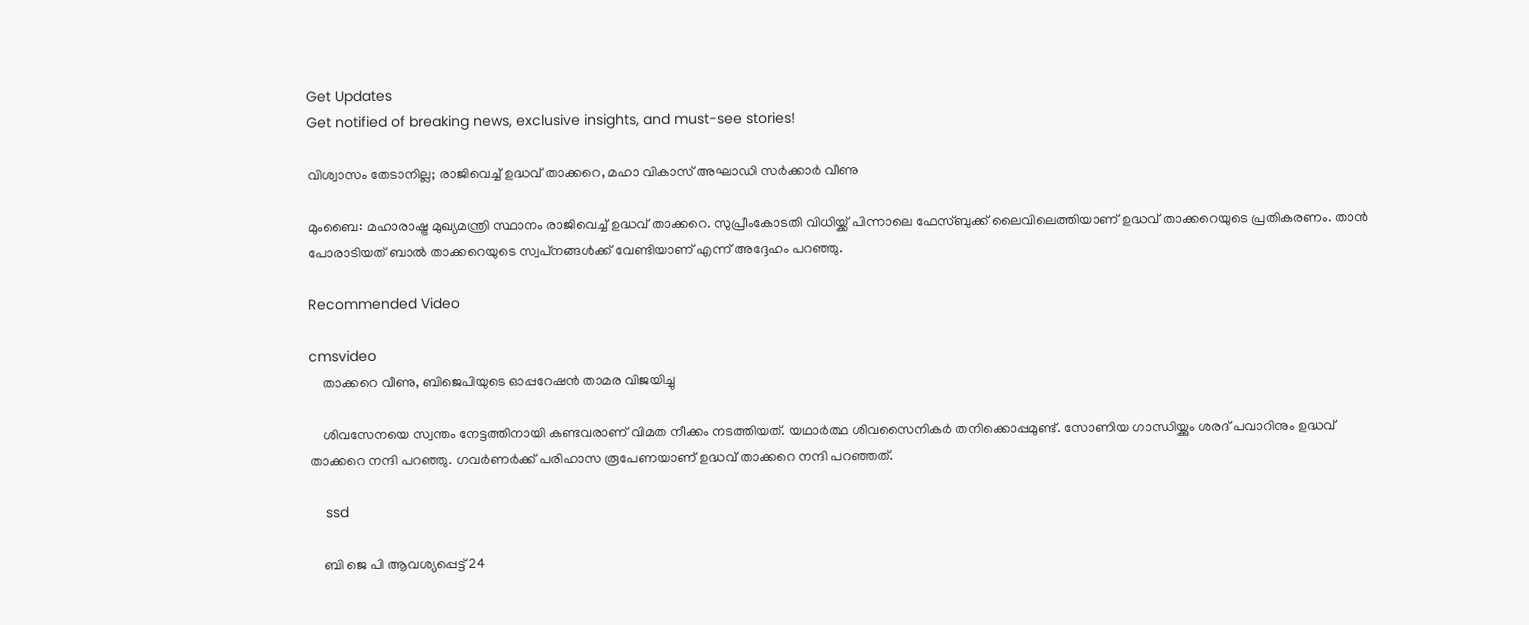Get Updates
Get notified of breaking news, exclusive insights, and must-see stories!

വിശ്വാസം തേടാനില്ല; രാജിവെച്ച് ഉദ്ധവ് താക്കറെ, മഹാ വികാസ് അഘാഡി സര്‍ക്കാര്‍ വീണു

മുംബൈ: മഹാരാഷ്ട്ര മുഖ്യമന്ത്രി സ്ഥാനം രാജിവെച്ച് ഉദ്ധവ് താക്കറെ. സുപ്രീംകോടതി വിധിയ്ക്ക് പിന്നാലെ ഫേസ്ബുക്ക് ലൈവിലെത്തിയാണ് ഉദ്ധവ് താക്കറെയുടെ പ്രതികരണം. താന്‍ പോരാടിയത് ബാല്‍ താക്കറെയുടെ സ്വപ്‌നങ്ങള്‍ക്ക് വേണ്ടിയാണ് എന്ന് അദ്ദേഹം പറഞ്ഞു.

Recommended Video

cmsvideo
    താക്കറെ വീണു, ബിജെപിയുടെ ഓപ്പറേഷന്‍ താമര വിജയിച്ചു

    ശിവസേനയെ സ്വന്തം നേട്ടത്തിനായി കണ്ടവരാണ് വിമത നീക്കം നടത്തിയത്. യഥാര്‍ത്ഥ ശിവസൈനികര്‍ തനിക്കൊപ്പമുണ്ട്. സോണിയ ഗാന്ധിയ്ക്കും ശരദ് പവാറിനും ഉദ്ധവ് താക്കറെ നന്ദി പറഞ്ഞു. ഗവര്‍ണര്‍ക്ക് പരിഹാസ രൂപേണയാണ് ഉദ്ധവ് താക്കറെ നന്ദി പറഞ്ഞത്.

    ssd

    ബി ജെ പി ആവശ്യപ്പെട്ട് 24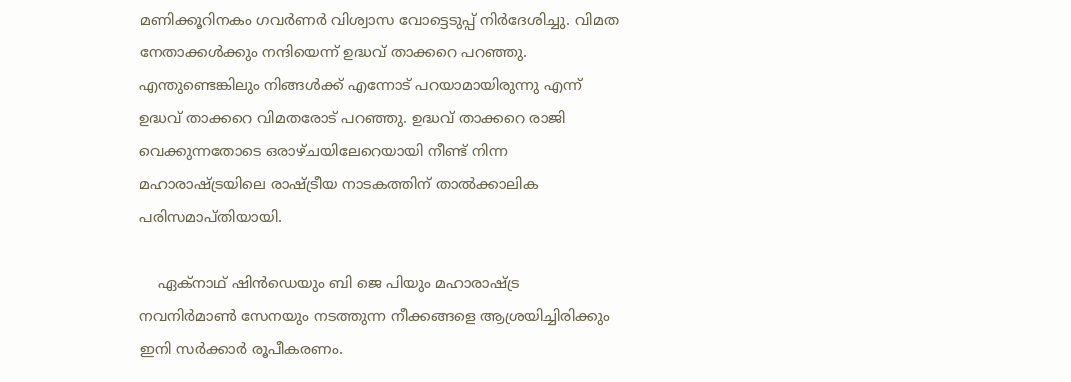മണിക്കൂറിനകം ഗവര്‍ണര്‍ വിശ്വാസ വോട്ടെടുപ്പ് നിര്‍ദേശിച്ചു. വിമത നേതാക്കള്‍ക്കും നന്ദിയെന്ന് ഉദ്ധവ് താക്കറെ പറഞ്ഞു. എന്തുണ്ടെങ്കിലും നിങ്ങള്‍ക്ക് എന്നോട് പറയാമായിരുന്നു എന്ന് ഉദ്ധവ് താക്കറെ വിമതരോട് പറഞ്ഞു. ഉദ്ധവ് താക്കറെ രാജി വെക്കുന്നതോടെ ഒരാഴ്ചയിലേറെയായി നീണ്ട് നിന്ന മഹാരാഷ്ട്രയിലെ രാഷ്ട്രീയ നാടകത്തിന് താല്‍ക്കാലിക പരിസമാപ്തിയായി.

    ഏക്‌നാഥ് ഷിന്‍ഡെയും ബി ജെ പിയും മഹാരാഷ്ട്ര നവനിര്‍മാണ്‍ സേനയും നടത്തുന്ന നീക്കങ്ങളെ ആശ്രയിച്ചിരിക്കും ഇനി സര്‍ക്കാര്‍ രൂപീകരണം.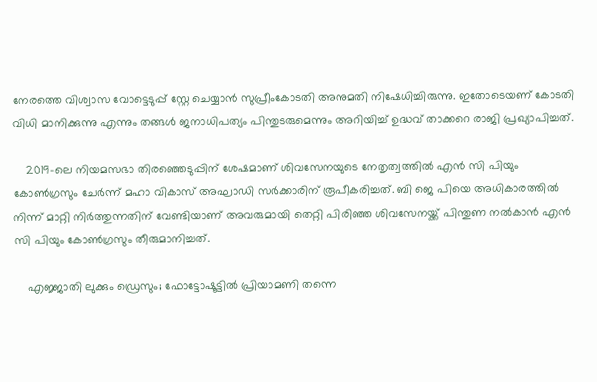നേരത്തെ വിശ്വാസ വോട്ടെടുപ്പ് സ്റ്റേ ചെയ്യാന്‍ സുപ്രീംകോടതി അനുമതി നിഷേധിച്ചിരുന്നു. ഇതോടെയണ് കോടതി വിധി മാനിക്കുന്നു എന്നും തങ്ങള്‍ ജനാധിപത്യം പിന്തുടരുമെന്നും അറിയിച്ച് ഉദ്ധവ് താക്കറെ രാജി പ്രഖ്യാപിച്ചത്.

    2019-ലെ നിയമസഭാ തിരഞ്ഞെടുപ്പിന് ശേഷമാണ് ശിവസേനയുടെ നേതൃത്വത്തില്‍ എന്‍ സി പിയും കോണ്‍ഗ്രസും ചേര്‍ന്ന് മഹാ വികാസ് അഘാഡി സര്‍ക്കാരിന് രൂപീകരിച്ചത്. ബി ജെ പിയെ അധികാരത്തില്‍ നിന്ന് മാറ്റി നിര്‍ത്തുന്നതിന് വേണ്ടിയാണ് അവരുമായി തെറ്റി പിരിഞ്ഞ ശിവസേനയ്ക്ക് പിന്തുണ നല്‍കാന്‍ എന്‍ സി പിയും കോണ്‍ഗ്രസും തീരുമാനിച്ചത്.

    എജ്ജാതി ലുക്കും ഡ്രെസും; ഫോട്ടോഷൂട്ടില്‍ പ്രിയാമണി തന്നെ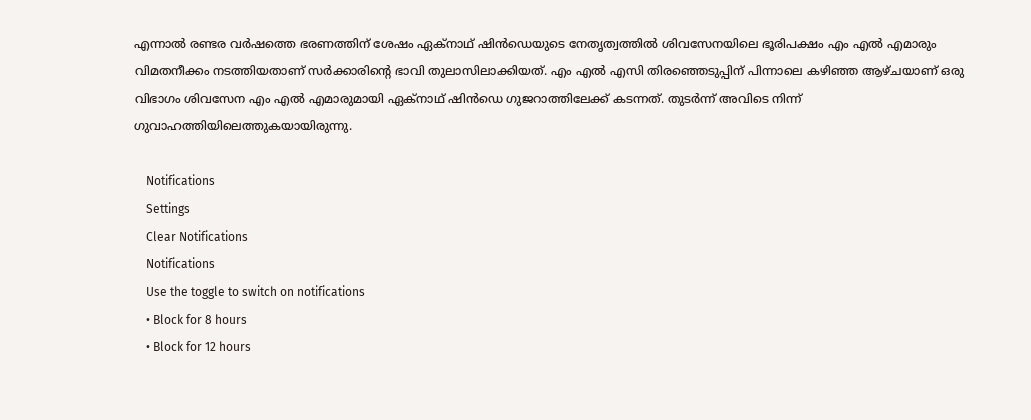എന്നാല്‍ രണ്ടര വര്‍ഷത്തെ ഭരണത്തിന് ശേഷം ഏക്‌നാഥ് ഷിന്‍ഡെയുടെ നേതൃത്വത്തില്‍ ശിവസേനയിലെ ഭൂരിപക്ഷം എം എല്‍ എമാരും വിമതനീക്കം നടത്തിയതാണ് സര്‍ക്കാരിന്റെ ഭാവി തുലാസിലാക്കിയത്. എം എല്‍ എസി തിരഞ്ഞെടുപ്പിന് പിന്നാലെ കഴിഞ്ഞ ആഴ്ചയാണ് ഒരു വിഭാഗം ശിവസേന എം എല്‍ എമാരുമായി ഏക്‌നാഥ് ഷിന്‍ഡെ ഗുജറാത്തിലേക്ക് കടന്നത്. തുടര്‍ന്ന് അവിടെ നിന്ന് ഗുവാഹത്തിയിലെത്തുകയായിരുന്നു.

    Notifications
    Settings
    Clear Notifications
    Notifications
    Use the toggle to switch on notifications
    • Block for 8 hours
    • Block for 12 hours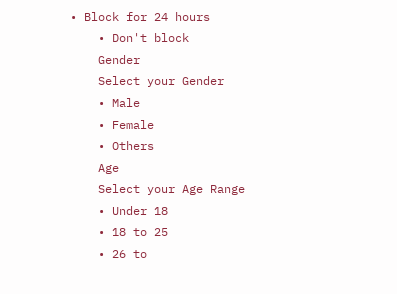• Block for 24 hours
    • Don't block
    Gender
    Select your Gender
    • Male
    • Female
    • Others
    Age
    Select your Age Range
    • Under 18
    • 18 to 25
    • 26 to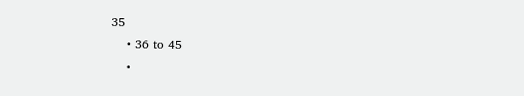35
    • 36 to 45
    •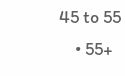45 to 55
    • 55+